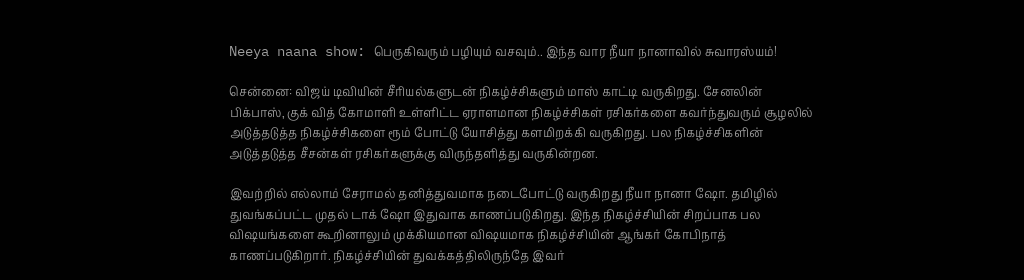Neeya naana show: பெருகிவரும் பழியும் வசவும்.. இந்த வார நீயா நானாவில் சுவாரஸ்யம்!

சென்னை: விஜய் டிவியின் சீரியல்களுடன் நிகழ்ச்சிகளும் மாஸ் காட்டி வருகிறது. சேனலின் பிக்பாஸ், குக் வித் கோமாளி உள்ளிட்ட ஏராளமான நிகழ்ச்சிகள் ரசிகர்களை கவர்ந்துவரும் சூழலில் அடுத்தடுத்த நிகழ்ச்சிகளை ரூம் போட்டு யோசித்து களமிறக்கி வருகிறது. பல நிகழ்ச்சிகளின் அடுத்தடுத்த சீசன்கள் ரசிகர்களுக்கு விருந்தளித்து வருகின்றன.

இவற்றில் எல்லாம் சேராமல் தனித்துவமாக நடைபோட்டு வருகிறது நீயா நானா ஷோ. தமிழில் துவங்கப்பட்ட முதல் டாக் ஷோ இதுவாக காணப்படுகிறது. இந்த நிகழ்ச்சியின் சிறப்பாக பல விஷயங்களை கூறினாலும் முக்கியமான விஷயமாக நிகழ்ச்சியின் ஆங்கர் கோபிநாத் காணப்படுகிறார். நிகழ்ச்சியின் துவக்கத்திலிருந்தே இவர்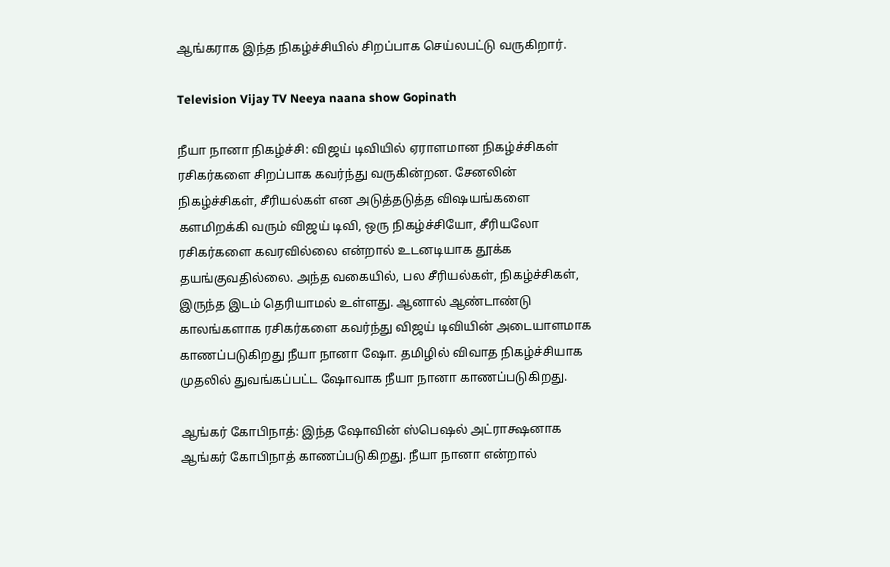ஆங்கராக இந்த நிகழ்ச்சியில் சிறப்பாக செய்லபட்டு வருகிறார்.

Television Vijay TV Neeya naana show Gopinath

நீயா நானா நிகழ்ச்சி: விஜய் டிவியில் ஏராளமான நிகழ்ச்சிகள் ரசிகர்களை சிறப்பாக கவர்ந்து வருகின்றன. சேனலின் நிகழ்ச்சிகள், சீரியல்கள் என அடுத்தடுத்த விஷயங்களை களமிறக்கி வரும் விஜய் டிவி, ஒரு நிகழ்ச்சியோ, சீரியலோ ரசிகர்களை கவரவில்லை என்றால் உடனடியாக தூக்க தயங்குவதில்லை. அந்த வகையில், பல சீரியல்கள், நிகழ்ச்சிகள், இருந்த இடம் தெரியாமல் உள்ளது. ஆனால் ஆண்டாண்டு காலங்களாக ரசிகர்களை கவர்ந்து விஜய் டிவியின் அடையாளமாக காணப்படுகிறது நீயா நானா ஷோ. தமிழில் விவாத நிகழ்ச்சியாக முதலில் துவங்கப்பட்ட ஷோவாக நீயா நானா காணப்படுகிறது.

ஆங்கர் கோபிநாத்: இந்த ஷோவின் ஸ்பெஷல் அட்ராக்ஷனாக ஆங்கர் கோபிநாத் காணப்படுகிறது. நீயா நானா என்றால்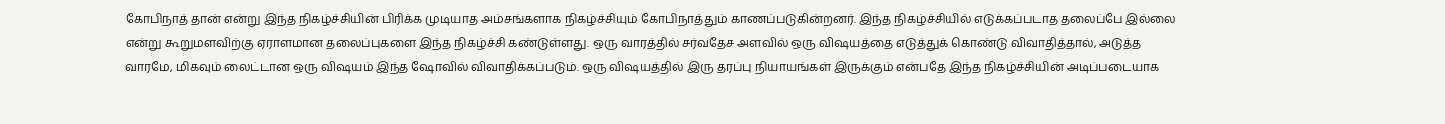கோபிநாத் தான் என்று இந்த நிகழ்ச்சியின் பிரிக்க முடியாத அம்சங்களாக நிகழ்ச்சியும் கோபிநாத்தும் காணப்படுகின்றனர். இந்த நிகழ்ச்சியில் எடுக்கப்படாத தலைப்பே இல்லை என்று கூறுமளவிற்கு ஏராளமான தலைப்புகளை இந்த நிகழ்ச்சி கண்டுள்ளது. ஒரு வாரத்தில் சர்வதேச அளவில் ஒரு விஷயத்தை எடுத்துக் கொண்டு விவாதித்தால், அடுத்த வாரமே, மிகவும் லைட்டான ஒரு விஷயம் இந்த ஷோவில் விவாதிக்கப்படும். ஒரு விஷயத்தில் இரு தரப்பு நியாயங்கள் இருக்கும் என்பதே இந்த நிகழ்ச்சியின் அடிப்படையாக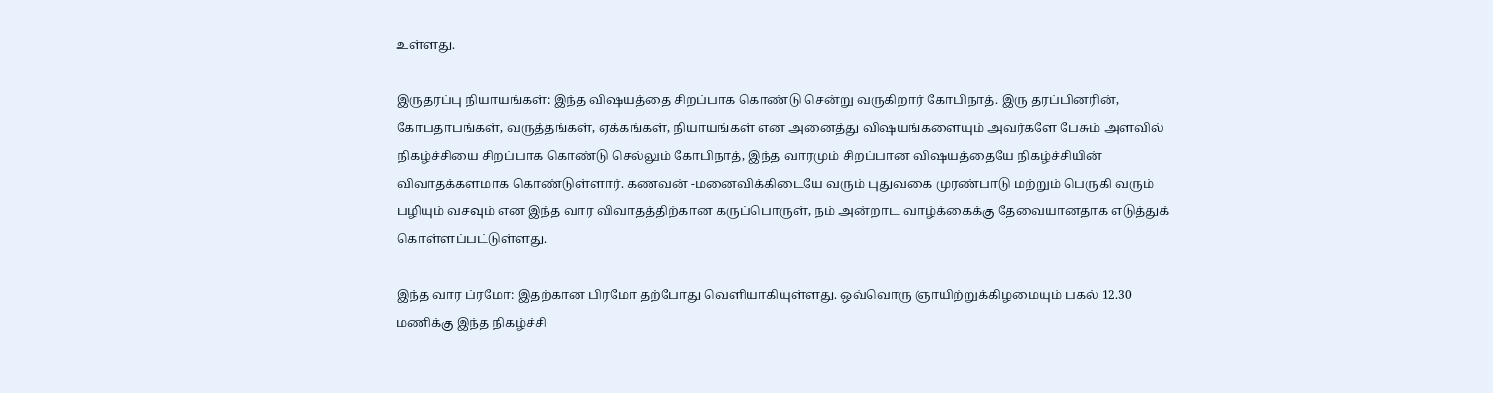உள்ளது.

இருதரப்பு நியாயங்கள்: இந்த விஷயத்தை சிறப்பாக கொண்டு சென்று வருகிறார் கோபிநாத். இரு தரப்பினரின், கோபதாபங்கள், வருத்தங்கள், ஏக்கங்கள், நியாயங்கள் என அனைத்து விஷயங்களையும் அவர்களே பேசும் அளவில் நிகழ்ச்சியை சிறப்பாக கொண்டு செல்லும் கோபிநாத், இந்த வாரமும் சிறப்பான விஷயத்தையே நிகழ்ச்சியின் விவாதக்களமாக கொண்டுள்ளார். கணவன் -மனைவிக்கிடையே வரும் புதுவகை முரண்பாடு மற்றும் பெருகி வரும் பழியும் வசவும் என இந்த வார விவாதத்திற்கான கருப்பொருள், நம் அன்றாட வாழ்க்கைக்கு தேவையானதாக எடுத்துக் கொள்ளப்பட்டுள்ளது.

இந்த வார ப்ரமோ: இதற்கான பிரமோ தற்போது வெளியாகியுள்ளது. ஒவ்வொரு ஞாயிற்றுக்கிழமையும் பகல் 12.30 மணிக்கு இந்த நிகழ்ச்சி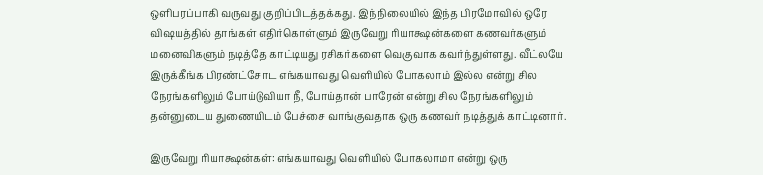ஒளிபரப்பாகி வருவது குறிப்பிடத்தக்கது. இந்நிலையில் இந்த பிரமோவில் ஒரே விஷயத்தில் தாங்கள் எதிர்கொள்ளும் இருவேறு ரியாக்ஷன்களை கணவர்களும் மனைவிகளும் நடித்தே காட்டியது ரசிகர்களை வெகுவாக கவர்ந்துள்ளது. வீட்லயே இருக்கீங்க பிரண்ட்சோட எங்கயாவது வெளியில் போகலாம் இல்ல என்று சில நேரங்களிலும் போய்டுவியா நீ, போய்தான் பாரேன் என்று சில நேரங்களிலும் தன்னுடைய துணையிடம் பேச்சை வாங்குவதாக ஒரு கணவர் நடித்துக் காட்டினார்.

இருவேறு ரியாக்ஷன்கள்: எங்கயாவது வெளியில் போகலாமா என்று ஒரு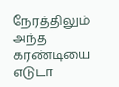நேரத்திலும் அந்த கரண்டியை எடுடா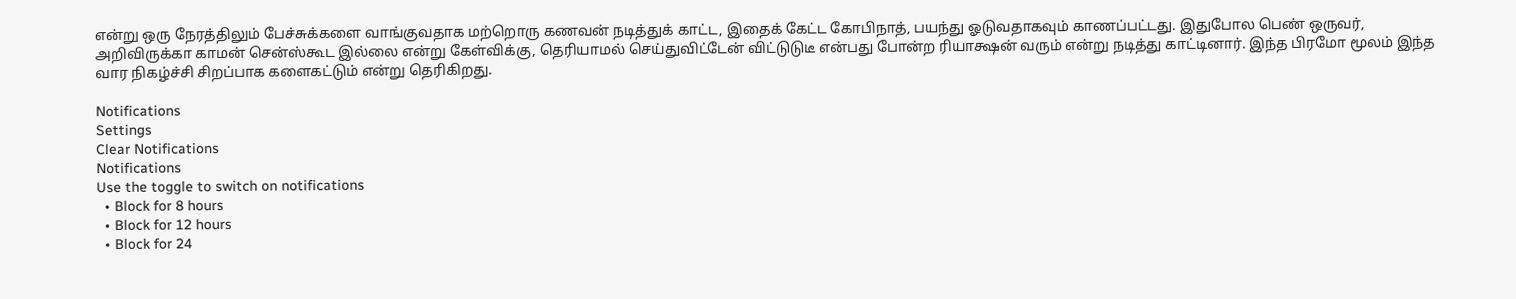என்று ஒரு நேரத்திலும் பேச்சுக்களை வாங்குவதாக மற்றொரு கணவன் நடித்துக் காட்ட, இதைக் கேட்ட கோபிநாத், பயந்து ஓடுவதாகவும் காணப்பட்டது. இதுபோல பெண் ஒருவர், அறிவிருக்கா காமன் சென்ஸ்கூட இல்லை என்று கேள்விக்கு, தெரியாமல் செய்துவிட்டேன் விட்டுடுடீ என்பது போன்ற ரியாக்ஷன் வரும் என்று நடித்து காட்டினார். இந்த பிரமோ மூலம் இந்த வார நிகழ்ச்சி சிறப்பாக களைகட்டும் என்று தெரிகிறது.

Notifications
Settings
Clear Notifications
Notifications
Use the toggle to switch on notifications
  • Block for 8 hours
  • Block for 12 hours
  • Block for 24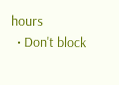hours
  • Don't block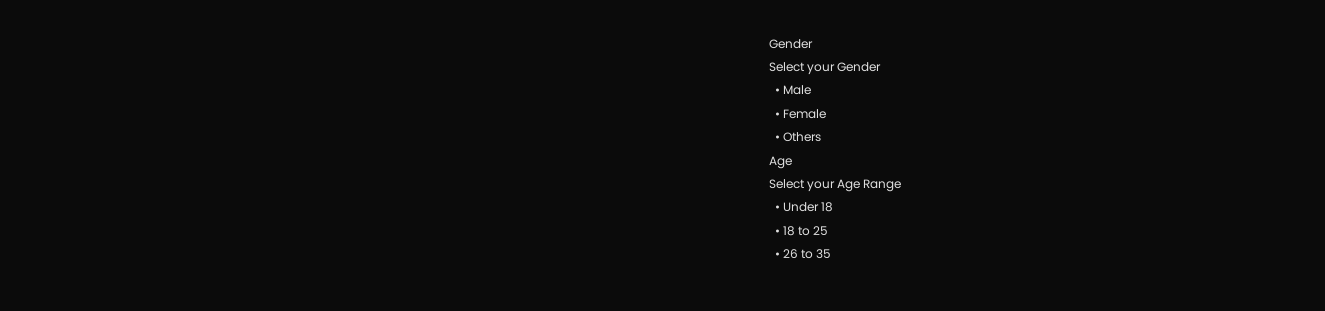Gender
Select your Gender
  • Male
  • Female
  • Others
Age
Select your Age Range
  • Under 18
  • 18 to 25
  • 26 to 35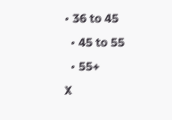• 36 to 45
  • 45 to 55
  • 55+
X